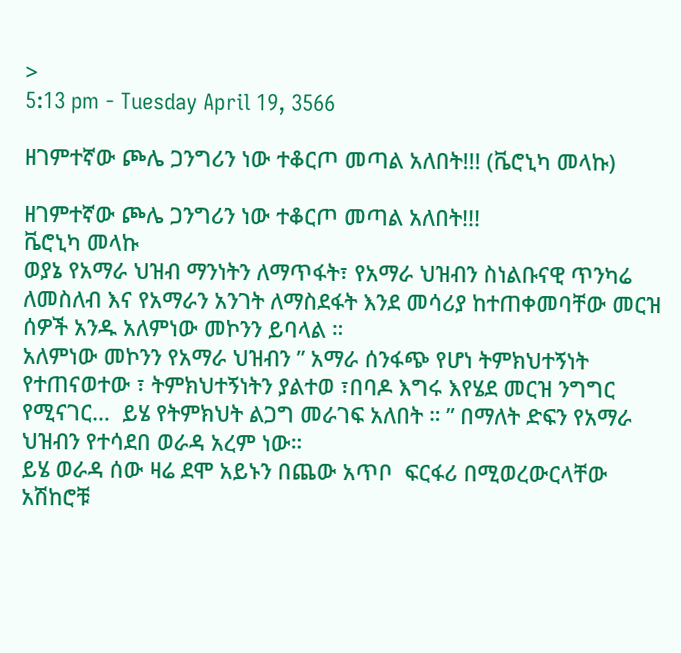>
5:13 pm - Tuesday April 19, 3566

ዘገምተኛው ጮሌ ጋንግሪን ነው ተቆርጦ መጣል አለበት!!! (ቬሮኒካ መላኩ)

ዘገምተኛው ጮሌ ጋንግሪን ነው ተቆርጦ መጣል አለበት!!!
ቬሮኒካ መላኩ
ወያኔ የአማራ ህዝብ ማንነትን ለማጥፋት፣ የአማራ ህዝብን ስነልቡናዊ ጥንካሬ ለመስለብ እና የአማራን አንገት ለማስደፋት እንደ መሳሪያ ከተጠቀመባቸው መርዝ ሰዎች አንዱ አለምነው መኮንን ይባላል ።
አለምነው መኮንን የአማራ ህዝብን ” አማራ ሰንፋጭ የሆነ ትምክህተኝነት የተጠናወተው ፣ ትምክህተኝነትን ያልተወ ፣በባዶ እግሩ እየሄደ መርዝ ንግግር የሚናገር…  ይሄ የትምክህት ልጋግ መራገፍ አለበት ። ” በማለት ድፍን የአማራ ህዝብን የተሳደበ ወራዳ አረም ነው።
ይሄ ወራዳ ሰው ዛሬ ደሞ አይኑን በጨው አጥቦ  ፍርፋሪ በሚወረውርላቸው አሽከሮቹ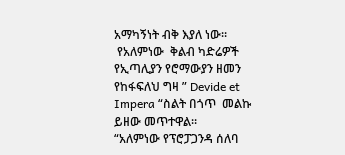አማካኝነት ብቅ እያለ ነው።
 የአለምነው  ቅልብ ካድሬዎች የኢጣሊያን የሮማውያን ዘመን የከፋፍለህ ግዛ ” Devide et Impera “ስልት በጎጥ  መልኩ ይዘው መጥተዋል።
“አለምነው የፕሮፓጋንዳ ሰለባ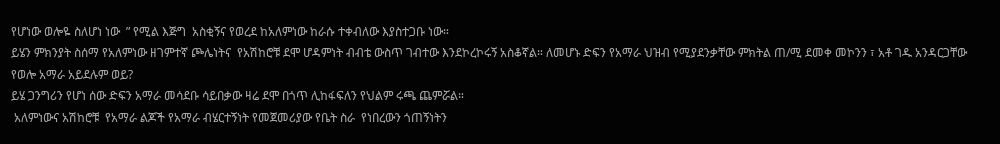የሆነው ወሎዬ ስለሆነ ነው  ” የሚል እጅግ  አስቂኝና የወረደ ከአለምነው ከራሱ ተቀብለው እያስተጋቡ ነው።
ይሄን ምክንያት ስሰማ የአለምነው ዘገምተኛ ጮሌነትና  የአሽከሮቹ ደሞ ሆዳምነት ብብቴ ውስጥ ገብተው እንደኮረኮሩኝ አስቆኛል። ለመሆኑ ድፍን የአማራ ህዝብ የሚያደንቃቸው ምክትል ጠ/ሚ ደመቀ መኮንን ፣ አቶ ገዱ አንዳርጋቸው  የወሎ አማራ አይደሉም ወይ?
ይሄ ጋንግሪን የሆነ ሰው ድፍን አማራ መሳደቡ ሳይበቃው ዛሬ ደሞ በጎጥ ሊከፋፍለን የህልም ሩጫ ጨምሯል።
 አለምነውና አሽከሮቹ  የአማራ ልጆች የአማራ ብሄርተኝነት የመጀመሪያው የቤት ስራ  የነበረውን ጎጠኝነትን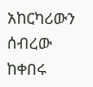አከርካሪውን ሰብረው ከቀበሩ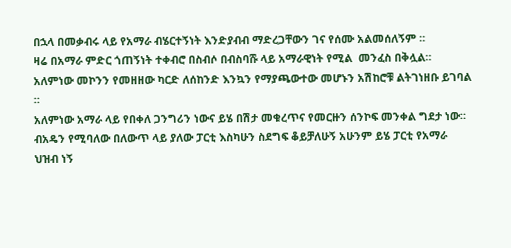በኋላ በመቃብሩ ላይ የአማራ ብሄርተኝነት እንድያብብ ማድረጋቸውን ገና የሰሙ አልመሰለኝም ።
ዛሬ በአማራ ምድር ጎጠኝነት ተቀብሮ በስብሶ በብስባሹ ላይ አማራዊነት የሚል  መንፈስ በቅሏል።
አለምነው መኮንን የመዘዘው ካርድ ለሰከንድ እንኳን የማያጫውተው መሆኑን አሽከሮቹ ልትገነዘቡ ይገባል ።
አለምነው አማራ ላይ የበቀለ ጋንግሪን ነውና ይሄ በሽታ መቁረጥና የመርዙን ሰንኮፍ መንቀል ግደታ ነው።
ብአዴን የሚባለው በለውጥ ላይ ያለው ፓርቲ እስካሁን ስደግፍ ቆይቻለሁኝ አሁንም ይሄ ፓርቲ የአማራ ህዝብ ነኝ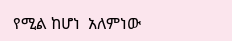የሚል ከሆነ  አለምነው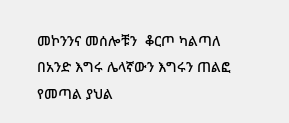መኮንንና መሰሎቹን  ቆርጦ ካልጣለ በአንድ እግሩ ሌላኛውን እግሩን ጠልፎ የመጣል ያህል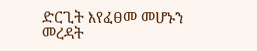ድርጊት እየፈፀመ መሆኑን መረዳት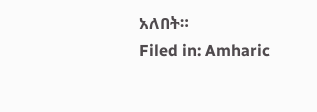አለበት።
Filed in: Amharic